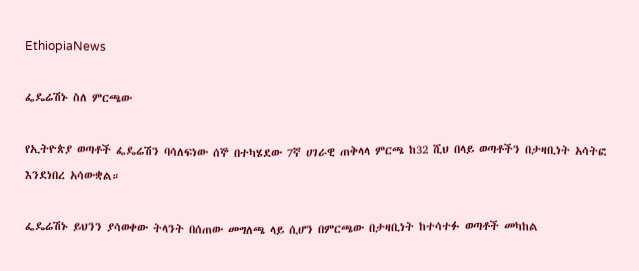EthiopiaNews

ፌዴሬሽኑ ስለ ምርጫው

የኢትዮጵያ ወጣቶች ፌዴሬሽን ባሳለፍነው ሰኞ በተካሄደው 7ኛ ሀገራዊ ጠቅላላ ምርጫ ከ32 ሺህ በላይ ወጣቶችን በታዛቢነት አሳትፎ እንደነበረ አሳውቋል።

ፌዴሬሽኑ ይህንን ያሳወቀው ትላንት በሰጠው መግለጫ ላይ ሲሆን በምርጫው በታዛቢነት ከተሳተፉ ወጣቶች መካከል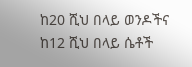ከ20 ሺህ በላይ ወንዶችና ከ12 ሺህ በላይ ሴቶች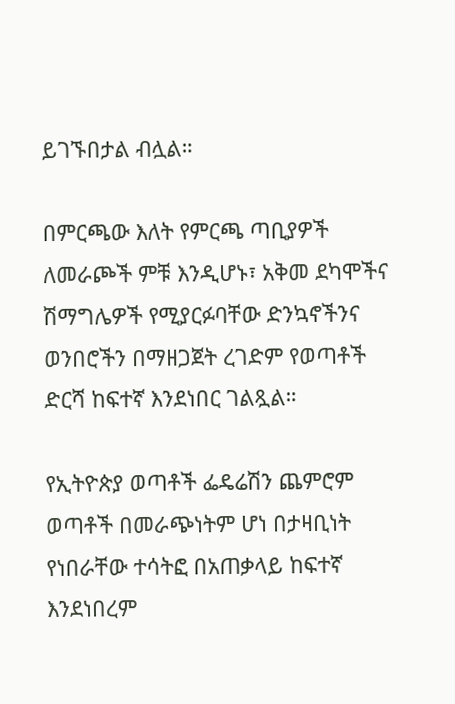ይገኙበታል ብሏል።

በምርጫው እለት የምርጫ ጣቢያዎች ለመራጮች ምቹ እንዲሆኑ፣ አቅመ ደካሞችና ሽማግሌዎች የሚያርፉባቸው ድንኳኖችንና ወንበሮችን በማዘጋጀት ረገድም የወጣቶች ድርሻ ከፍተኛ እንደነበር ገልጿል።

የኢትዮጵያ ወጣቶች ፌዴሬሽን ጨምሮም ወጣቶች በመራጭነትም ሆነ በታዛቢነት የነበራቸው ተሳትፎ በአጠቃላይ ከፍተኛ እንደነበረም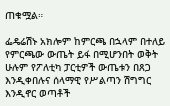ጠቁሟል።

ፌዴሬሽኑ አክሎም ከምርጫ በኋላም በተለይ የምርጫው ውጤት ይፋ በሚሆንበት ወቅት ሁሉም የፖለቲካ ፓርቲዎች ውጤቱን በጸጋ እንዲቀበሉና ሰላማዊ የሥልጣን ሽግግር እንዲኖር ወጣቶች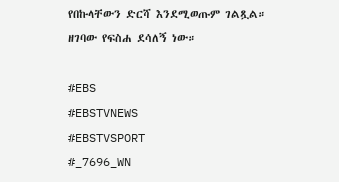የበኩላቸውን ድርሻ እንደሚወጡም ገልጿል።
ዘገባው የፍስሐ ደሳለኝ ነው።

#EBS
#EBSTVNEWS
#EBSTVSPORT
#_7696_WN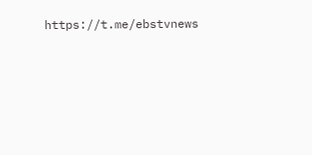https://t.me/ebstvnews